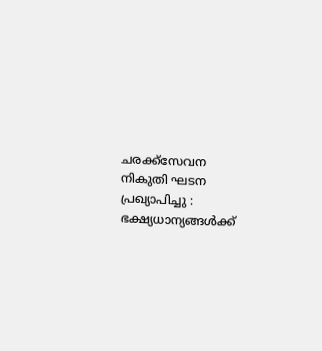ചരക്ക്‌സേവന നികുതി ഘടന പ്രഖ്യാപിച്ചു : ഭക്ഷ്യധാന്യങ്ങള്‍ക്ക്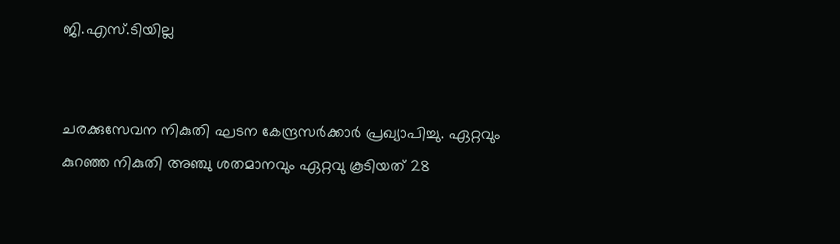ജി.എസ്.ടിയില്ല


ചരക്കുസേവന നികുതി ഘടന കേന്ദ്രസര്‍ക്കാര്‍ പ്രഖ്യാപിച്ചു. ഏറ്റവും കുറഞ്ഞ നികുതി അഞ്ചു ശതമാനവും ഏറ്റവു കൂടിയത് 28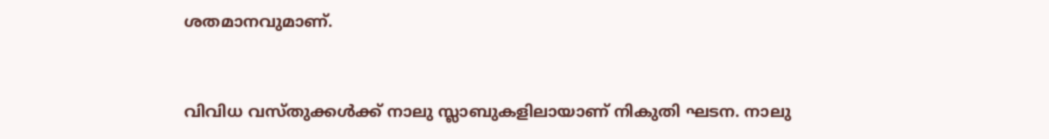ശതമാനവുമാണ്.


വിവിധ വസ്തുക്കള്‍ക്ക് നാലു സ്ലാബുകളിലായാണ് നികുതി ഘടന. നാലു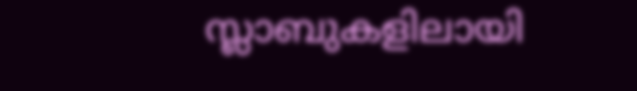സ്ലാബുകളിലായി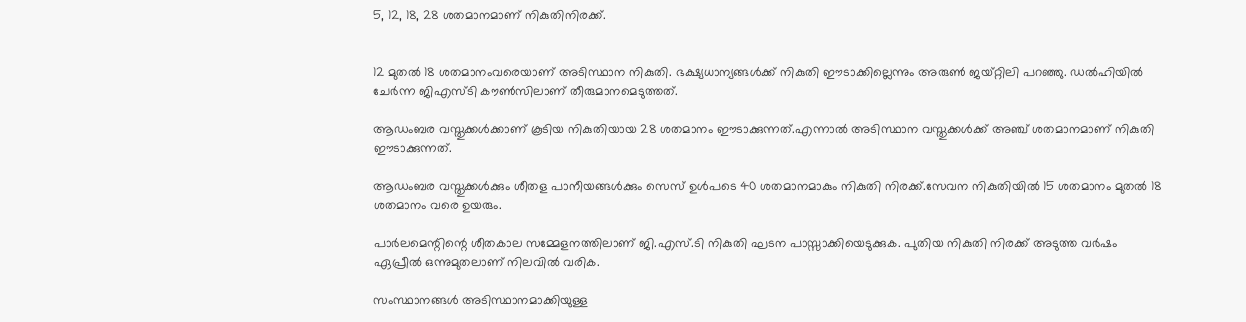5, 12, 18, 28 ശതമാനമാണ് നികുതിനിരക്ക്.


12 മുതല്‍ 18 ശതമാനംവരെയാണ് അടിസ്ഥാന നികുതി. ഭക്ഷ്യധാന്യങ്ങള്‍ക്ക് നികുതി ഈടാക്കില്ലെന്നും അരുണ്‍ ജയ്റ്റിലി പറഞ്ഞു. ഡല്‍ഹിയില്‍ ചേര്‍ന്ന ജിഎസ്ടി കൗണ്‍സിലാണ് തീരുമാനമെടുത്തത്.

ആഡംബര വസ്തുക്കള്‍ക്കാണ് കൂടിയ നികുതിയായ 28 ശതമാനം ഈടാക്കുന്നത്.എന്നാല്‍ അടിസ്ഥാന വസ്തുക്കള്‍ക്ക് അഞ്ച് ശതമാനമാണ് നികുതി ഈടാക്കുന്നത്.

ആഡംബര വസ്തുക്കള്‍ക്കും ശീതള പാനീയങ്ങള്‍ക്കും സെസ് ഉള്‍പടെ 40 ശതമാനമാകും നികുതി നിരക്ക്.സേവന നികുതിയില്‍ 15 ശതമാനം മുതല്‍ 18 ശതമാനം വരെ ഉയരും.

പാര്‍ലമെന്റിന്റെ ശീതകാല സമ്മേളനത്തിലാണ് ജി.എസ്.ടി നികുതി ഘടന പാസ്സാക്കിയെടുക്കുക. പുതിയ നികുതി നിരക്ക് അടുത്ത വര്‍ഷം ഏപ്രീല്‍ ഒന്നുമുതലാണ് നിലവില്‍ വരിക.

സംസ്ഥാനങ്ങള്‍ അടിസ്ഥാനമാക്കിയുള്ള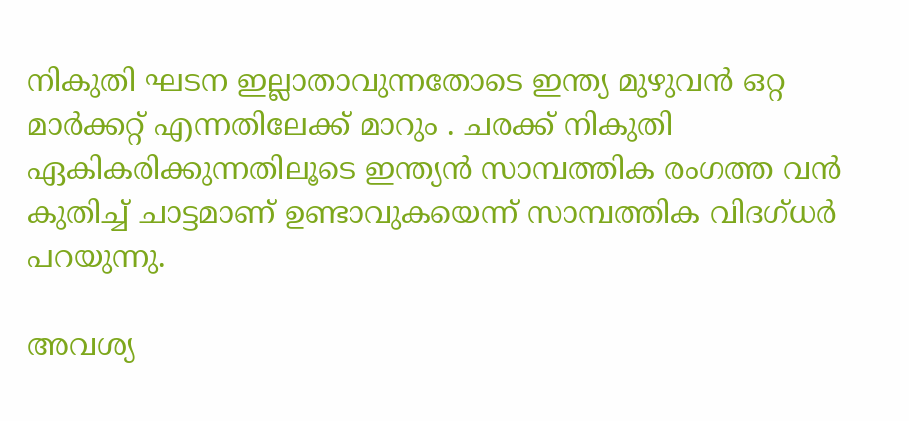നികുതി ഘടന ഇല്ലാതാവുന്നതോടെ ഇന്ത്യ മുഴുവന്‍ ഒറ്റ മാര്‍ക്കറ്റ് എന്നതിലേക്ക് മാറും . ചരക്ക് നികുതി ഏകികരിക്കുന്നതിലൂടെ ഇന്ത്യന്‍ സാമ്പത്തിക രംഗത്ത വന്‍ കുതിച്ച് ചാട്ടമാണ് ഉണ്ടാവുകയെന്ന് സാമ്പത്തിക വിദഗ്ധര്‍ പറയുന്നു.

അവശ്യ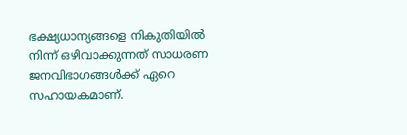ഭക്ഷ്യധാന്യങ്ങളെ നികുതിയില്‍ നിന്ന് ഒഴിവാക്കുന്നത് സാധരണ ജനവിഭാഗങ്ങള്‍ക്ക് ഏറെ സഹായകമാണ്.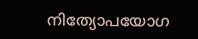നിത്യോപയോഗ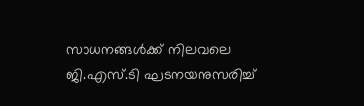സാധനങ്ങള്‍ക്ക് നിലവലെ ജി.എസ്.ടി ഘടനയനുസരിച്ച്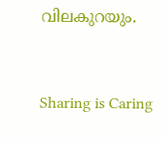വിലകുറയും.



Sharing is Caring